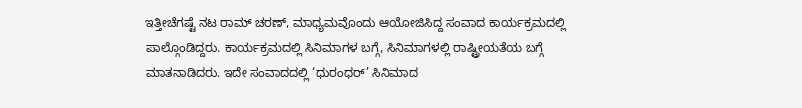ಇತ್ತೀಚೆಗಷ್ಟೆ ನಟ ರಾಮ್ ಚರಣ್, ಮಾಧ್ಯಮವೊಂದು ಆಯೋಜಿಸಿದ್ದ ಸಂವಾದ ಕಾರ್ಯಕ್ರಮದಲ್ಲಿ ಪಾಲ್ಗೊಂಡಿದ್ದರು. ಕಾರ್ಯಕ್ರಮದಲ್ಲಿ ಸಿನಿಮಾಗಳ ಬಗ್ಗೆ, ಸಿನಿಮಾಗಳಲ್ಲಿ ರಾಷ್ಟ್ರೀಯತೆಯ ಬಗ್ಗೆ ಮಾತನಾಡಿದರು. ಇದೇ ಸಂವಾದದಲ್ಲಿ ‘ಧುರಂಧರ್’ ಸಿನಿಮಾದ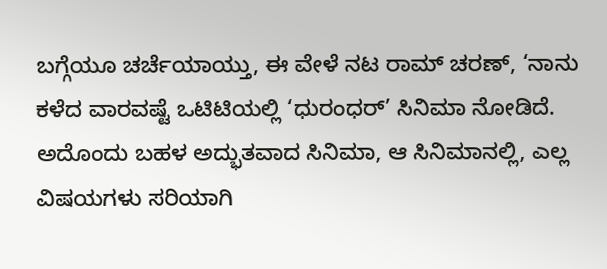ಬಗ್ಗೆಯೂ ಚರ್ಚೆಯಾಯ್ತು, ಈ ವೇಳೆ ನಟ ರಾಮ್ ಚರಣ್, ‘ನಾನು ಕಳೆದ ವಾರವಷ್ಟೆ ಒಟಿಟಿಯಲ್ಲಿ ‘ಧುರಂಧರ್’ ಸಿನಿಮಾ ನೋಡಿದೆ. ಅದೊಂದು ಬಹಳ ಅದ್ಭುತವಾದ ಸಿನಿಮಾ, ಆ ಸಿನಿಮಾನಲ್ಲಿ, ಎಲ್ಲ ವಿಷಯಗಳು ಸರಿಯಾಗಿ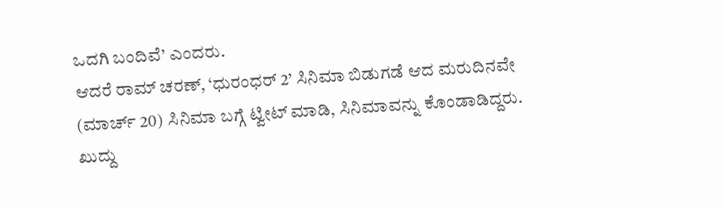ಒದಗಿ ಬಂದಿವೆ’ ಎಂದರು.
ಆದರೆ ರಾಮ್ ಚರಣ್, ‘ಧುರಂಧರ್ 2’ ಸಿನಿಮಾ ಬಿಡುಗಡೆ ಆದ ಮರುದಿನವೇ (ಮಾರ್ಚ್ 20) ಸಿನಿಮಾ ಬಗ್ಗೆ ಟ್ವೀಟ್ ಮಾಡಿ, ಸಿನಿಮಾವನ್ನು ಕೊಂಡಾಡಿದ್ದರು. ಖುದ್ದು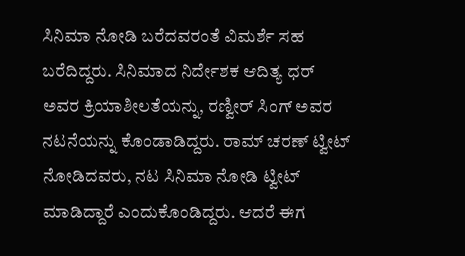ಸಿನಿಮಾ ನೋಡಿ ಬರೆದವರಂತೆ ವಿಮರ್ಶೆ ಸಹ ಬರೆದಿದ್ದರು. ಸಿನಿಮಾದ ನಿರ್ದೇಶಕ ಆದಿತ್ಯ ಧರ್ ಅವರ ಕ್ರಿಯಾಶೀಲತೆಯನ್ನು, ರಣ್ವೀರ್ ಸಿಂಗ್ ಅವರ ನಟನೆಯನ್ನು ಕೊಂಡಾಡಿದ್ದರು. ರಾಮ್ ಚರಣ್ ಟ್ವೀಟ್ ನೋಡಿದವರು, ನಟ ಸಿನಿಮಾ ನೋಡಿ ಟ್ವೀಟ್ ಮಾಡಿದ್ದಾರೆ ಎಂದುಕೊಂಡಿದ್ದರು. ಆದರೆ ಈಗ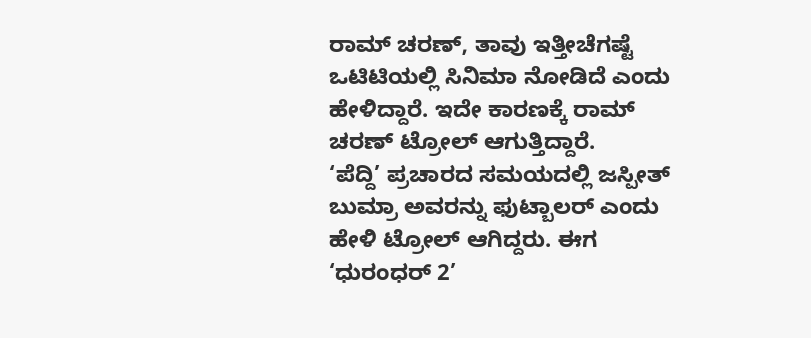ರಾಮ್ ಚರಣ್, ತಾವು ಇತ್ತೀಚೆಗಷ್ಟೆ ಒಟಿಟಿಯಲ್ಲಿ ಸಿನಿಮಾ ನೋಡಿದೆ ಎಂದು ಹೇಳಿದ್ದಾರೆ. ಇದೇ ಕಾರಣಕ್ಕೆ ರಾಮ್ ಚರಣ್ ಟ್ರೋಲ್ ಆಗುತ್ತಿದ್ದಾರೆ.
‘ಪೆದ್ದಿ’ ಪ್ರಚಾರದ ಸಮಯದಲ್ಲಿ ಜಸ್ಪೀತ್ ಬುಮ್ರಾ ಅವರನ್ನು ಫುಟ್ಬಾಲರ್ ಎಂದು ಹೇಳಿ ಟ್ರೋಲ್ ಆಗಿದ್ದರು. ಈಗ ‘ಧುರಂಧರ್ 2’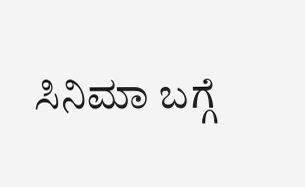ಸಿನಿಮಾ ಬಗ್ಗೆ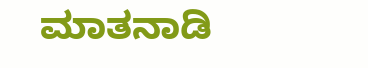ಮಾತನಾಡಿ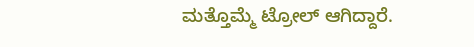ಮತ್ತೊಮ್ಮೆ ಟ್ರೋಲ್ ಆಗಿದ್ದಾರೆ.